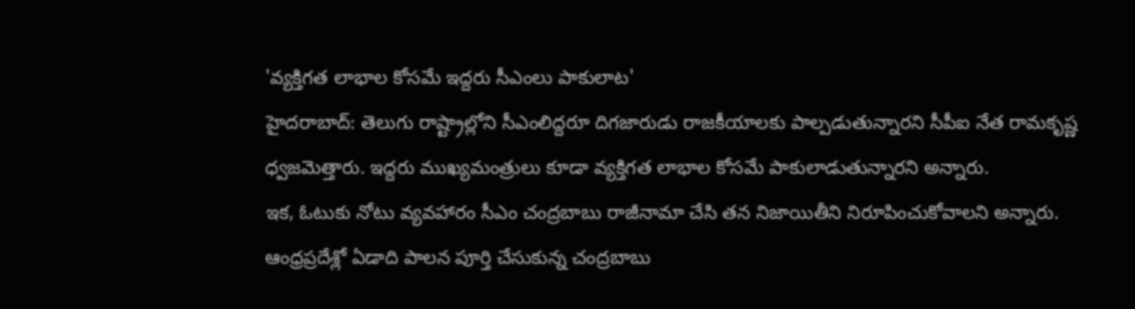'వ్యక్తిగత లాభాల కోసమే ఇద్దరు సీఎంలు పాకులాట'
హైదరాబాద్: తెలుగు రాష్ట్రాల్లోని సీఎంలిద్దరూ దిగజారుడు రాజకీయాలకు పాల్పడుతున్నారని సీపీఐ నేత రామకృష్ణ ధ్వజమెత్తారు. ఇద్దరు ముఖ్యమంత్రులు కూడా వ్యక్తిగత లాభాల కోసమే పాకులాడుతున్నారని అన్నారు.
ఇక, ఓటుకు నోటు వ్యవహారం సీఎం చంద్రబాబు రాజీనామా చేసి తన నిజాయితీని నిరూపించుకోవాలని అన్నారు. ఆంధ్రప్రదేశ్లో ఏడాది పాలన పూర్తి చేసుకున్న చంద్రబాబు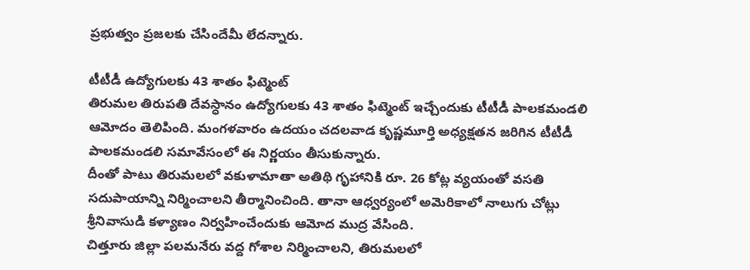ప్రభుత్వం ప్రజలకు చేసిందేమీ లేదన్నారు.

టీటీడీ ఉద్యోగులకు 43 శాతం ఫిట్మెంట్
తిరుమల తిరుపతి దేవస్ధానం ఉద్యోగులకు 43 శాతం ఫిట్మెంట్ ఇచ్చేందుకు టీటీడీ పాలకమండలి ఆమోదం తెలిపింది. మంగళవారం ఉదయం చదలవాడ కృష్ణమూర్తి అధ్యక్షతన జరిగిన టీటీడీ పాలకమండలి సమావేసంలో ఈ నిర్ణయం తీసుకున్నారు.
దీంతో పాటు తిరుమలలో వకుళామాతా అతిథి గృహానికి రూ. 26 కోట్ల వ్యయంతో వసతి సదుపాయాన్ని నిర్మించాలని తీర్మానించింది. తానా ఆధ్వర్యంలో అమెరికాలో నాలుగు చోట్లు శ్రీనివాసుడి కళ్యాణం నిర్వహించేందుకు ఆమోద ముద్ర వేసింది.
చిత్తూరు జిల్లా పలమనేరు వద్ద గోశాల నిర్మించాలని, తిరుమలలో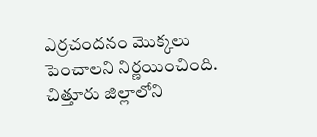ఎర్రచందనం మొక్కలు పెంచాలని నిర్ణయించింది. చిత్తూరు జిల్లాలోని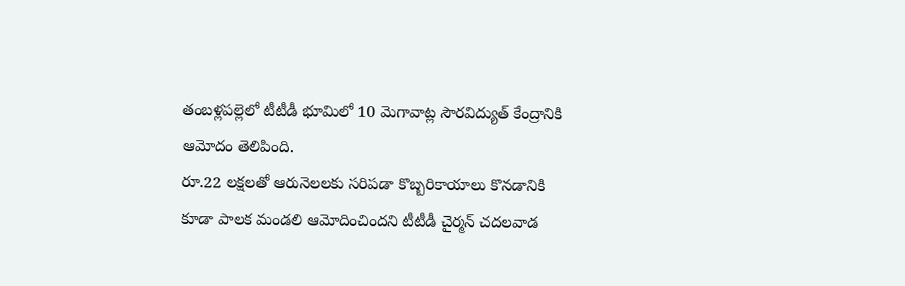తంబళ్లపల్లెలో టీటీడీ భూమిలో 10 మెగావాట్ల సౌరవిద్యుత్ కేంద్రానికి ఆమోదం తెలిపింది.
రూ.22 లక్షలతో ఆరునెలలకు సరిపడా కొబ్బరికాయాలు కొనడానికి కూడా పాలక మండలి ఆమోదించిందని టీటీడీ చైర్మన్ చదలవాడ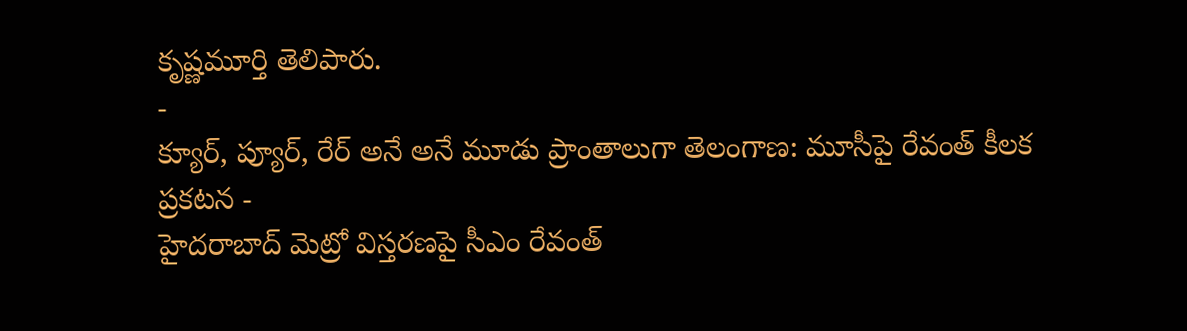కృష్ణమూర్తి తెలిపారు.
-
క్యూర్, ప్యూర్, రేర్ అనే అనే మూడు ప్రాంతాలుగా తెలంగాణ: మూసీపై రేవంత్ కీలక ప్రకటన -
హైదరాబాద్ మెట్రో విస్తరణపై సీఎం రేవంత్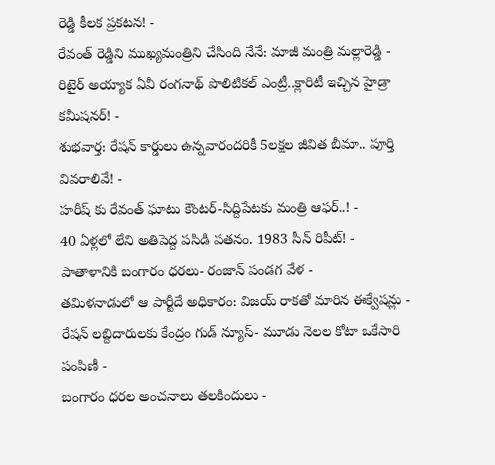రెడ్డి కీలక ప్రకటన! -
రేవంత్ రెడ్డిని ముఖ్యమంత్రిని చేసింది నేనే: మాజీ మంత్రి మల్లారెడ్డి -
రిటైర్ అయ్యాక ఏవీ రంగనాథ్ పొలిటికల్ ఎంట్రీ..క్లారిటీ ఇచ్చిన హైడ్రా కమీషనర్! -
శుభవార్త: రేషన్ కార్డులు ఉన్నవారందరికీ 5లక్షల జీవిత బీమా.. పూర్తి వివరాలివే! -
హరీష్ కు రేవంత్ ఘాటు కౌంటర్-సిద్దిపేటకు మంత్రి ఆఫర్..! -
40 ఏళ్లలో లేని అతిపెద్ద పసిడి పతనం. 1983 సీన్ రిపీట్! -
పాతాళానికి బంగారం ధరలు- రంజాన్ పండగ వేళ -
తమిళనాడులో ఆ పార్టీదే అధికారం: విజయ్ రాకతో మారిన ఈక్వేషన్లు -
రేషన్ లబ్దిదారులకు కేంద్రం గుడ్ న్యూస్- మూడు నెలల కోటా ఒకేసారి పంపిణీ -
బంగారం ధరల అంచనాలు తలకిందులు -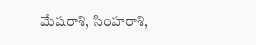మేషరాశి, సింహరాశి,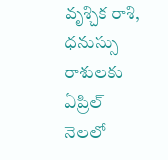వృశ్చిక రాశి, ధనుస్సు రాశులకు ఏప్రిల్ నెలలో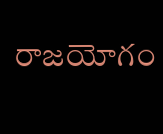రాజయోగం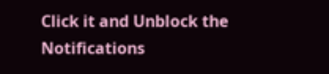Click it and Unblock the Notifications